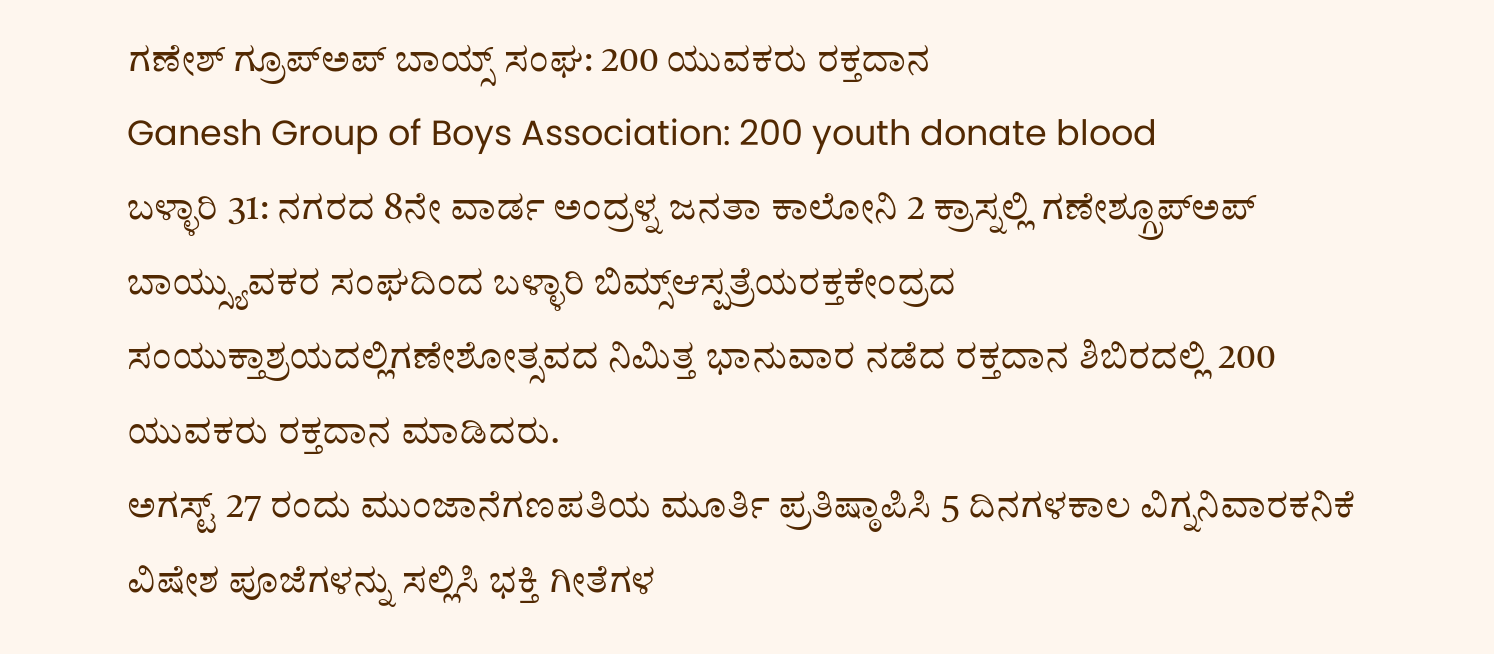ಗಣೇಶ್ ಗ್ರೂಪ್ಅಪ್ ಬಾಯ್ಸ್ ಸಂಘ: 200 ಯುವಕರು ರಕ್ತದಾನ
Ganesh Group of Boys Association: 200 youth donate blood
ಬಳ್ಳಾರಿ 31: ನಗರದ 8ನೇ ವಾರ್ಡ ಅಂದ್ರಳ್ನ ಜನತಾ ಕಾಲೋನಿ 2 ಕ್ರಾಸ್ನಲ್ಲಿ ಗಣೇಶ್ಗ್ರೂಪ್ಅಪ್ ಬಾಯ್ಸ್ಯುವಕರ ಸಂಘದಿಂದ ಬಳ್ಳಾರಿ ಬಿಮ್ಸ್ಆಸ್ಪತ್ರೆಯರಕ್ತಕೇಂದ್ರದ ಸಂಯುಕ್ತಾಶ್ರಯದಲ್ಲಿಗಣೇಶೋತ್ಸವದ ನಿಮಿತ್ತ ಭಾನುವಾರ ನಡೆದ ರಕ್ತದಾನ ಶಿಬಿರದಲ್ಲಿ 200 ಯುವಕರು ರಕ್ತದಾನ ಮಾಡಿದರು.
ಅಗಸ್ಟ್ 27 ರಂದು ಮುಂಜಾನೆಗಣಪತಿಯ ಮೂರ್ತಿ ಪ್ರತಿಷ್ಠಾಪಿಸಿ 5 ದಿನಗಳಕಾಲ ವಿಗ್ನನಿವಾರಕನಿಕೆ ವಿಷೇಶ ಪೂಜೆಗಳನ್ನು ಸಲ್ಲಿಸಿ ಭಕ್ತಿ ಗೀತೆಗಳ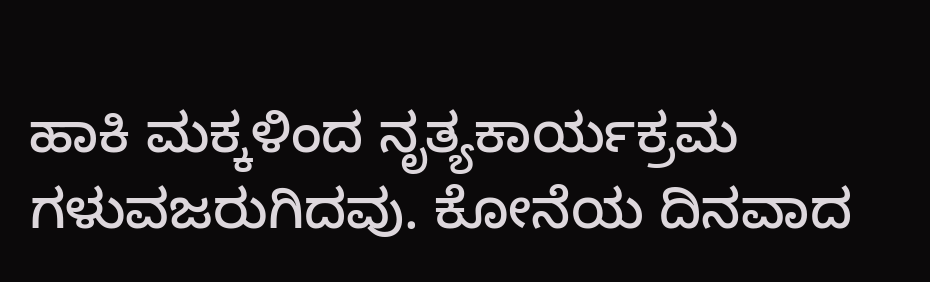ಹಾಕಿ ಮಕ್ಕಳಿಂದ ನೃತ್ಯಕಾರ್ಯಕ್ರಮ ಗಳುವಜರುಗಿದವು. ಕೋನೆಯ ದಿನವಾದ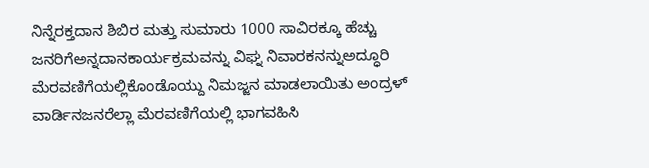ನಿನ್ನೆರಕ್ತದಾನ ಶಿಬಿರ ಮತ್ತು ಸುಮಾರು 1000 ಸಾವಿರಕ್ಕೂ ಹೆಚ್ಚು ಜನರಿಗೆಅನ್ನದಾನಕಾರ್ಯಕ್ರಮವನ್ನು ವಿಘ್ನ ನಿವಾರಕನನ್ನುಅದ್ಧೂರಿ ಮೆರವಣಿಗೆಯಲ್ಲಿಕೊಂಡೊಯ್ದು ನಿಮಜ್ಜನ ಮಾಡಲಾಯಿತು ಅಂದ್ರಳ್ ವಾರ್ಡಿನಜನರೆಲ್ಲಾ ಮೆರವಣಿಗೆಯಲ್ಲಿ ಭಾಗವಹಿಸಿ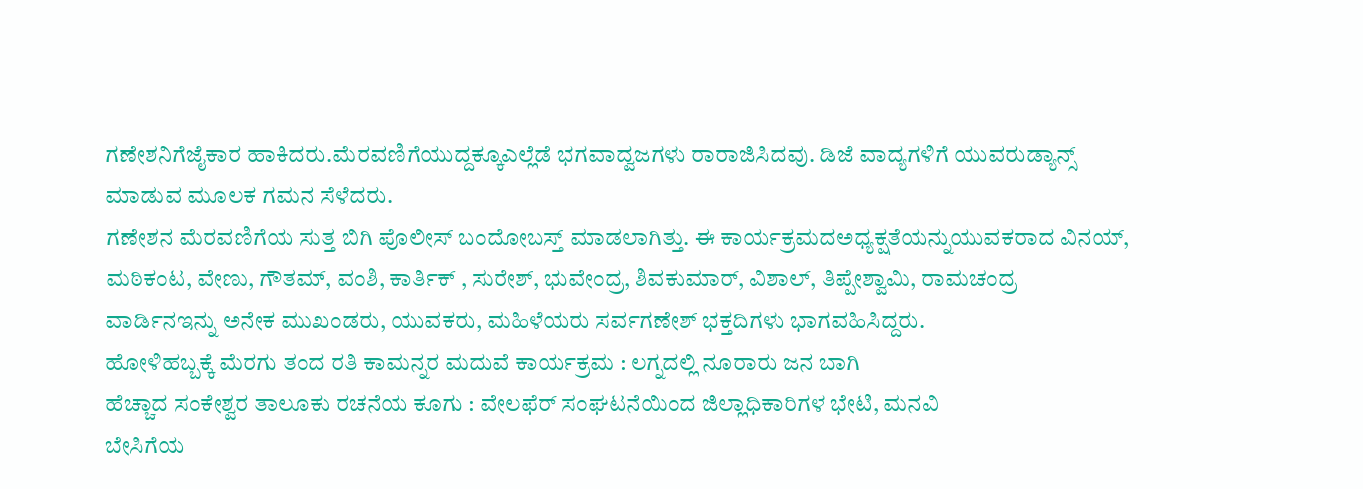ಗಣೇಶನಿಗೆಜೈಕಾರ ಹಾಕಿದರು.ಮೆರವಣಿಗೆಯುದ್ದಕ್ಕೂಎಲ್ಲೆಡೆ ಭಗವಾದ್ವಜಗಳು ರಾರಾಜಿಸಿದವು. ಡಿಜೆ ವಾದ್ಯಗಳಿಗೆ ಯುವರುಡ್ಯಾನ್ಸ್ ಮಾಡುವ ಮೂಲಕ ಗಮನ ಸೆಳೆದರು.
ಗಣೇಶನ ಮೆರವಣಿಗೆಯ ಸುತ್ತ ಬಿಗಿ ಪೊಲೀಸ್ ಬಂದೋಬಸ್ತ್ ಮಾಡಲಾಗಿತ್ತು. ಈ ಕಾರ್ಯಕ್ರಮದಅಧ್ಯಕ್ಷತೆಯನ್ನುಯುವಕರಾದ ವಿನಯ್, ಮಠಿಕಂಟ, ವೇಣು, ಗೌತಮ್, ವಂಶಿ, ಕಾರ್ತಿಕ್ , ಸುರೇಶ್, ಭುವೇಂದ್ರ, ಶಿವಕುಮಾರ್, ವಿಶಾಲ್, ತಿಪ್ಪೇಶ್ವಾಮಿ, ರಾಮಚಂದ್ರ ವಾರ್ಡಿನಇನ್ನು ಅನೇಕ ಮುಖಂಡರು, ಯುವಕರು, ಮಹಿಳೆಯರು ಸರ್ವಗಣೇಶ್ ಭಕ್ತದಿಗಳು ಭಾಗವಹಿಸಿದ್ದರು.
ಹೋಳಿಹಬ್ಬಕ್ಕೆ ಮೆರಗು ತಂದ ರತಿ ಕಾಮನ್ನರ ಮದುವೆ ಕಾರ್ಯಕ್ರಮ : ಲಗ್ನದಲ್ಲಿ ನೂರಾರು ಜನ ಬಾಗಿ
ಹೆಚ್ಚಾದ ಸಂಕೇಶ್ವರ ತಾಲೂಕು ರಚನೆಯ ಕೂಗು : ವೇಲಫೆರ್ ಸಂಘಟನೆಯಿಂದ ಜಿಲ್ಲಾಧಿಕಾರಿಗಳ ಭೇಟಿ, ಮನವಿ
ಬೇಸಿಗೆಯ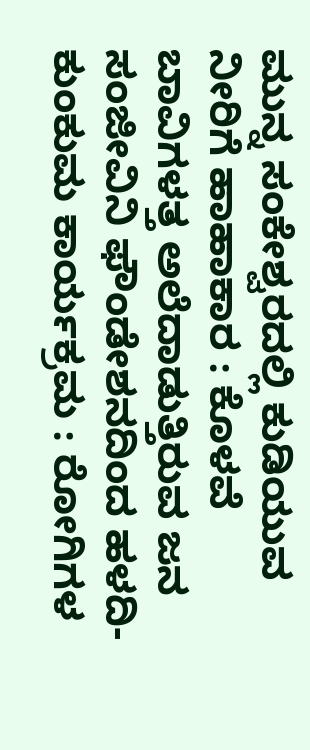ಮುನ್ನ ಸಂಕೇಶ್ವರದಲ್ಲಿ ಕುಡಿಯುವ ನೀರಿಗೆ ಹಾಹಾಕಾರ : ಕೊಳವೆ ಬಾವಿಗಳತ್ತ ಅಲೆದಾಡುತ್ತಿರುವ ಜನ
ಸಂಜೀವಿನಿ ಫೌಂಡೇಶನದಿಂದ ಹಳದಿ-ಕುಂಕುಮ ಕಾರ್ಯಕ್ರಮ : ರೋಗಿಗಳ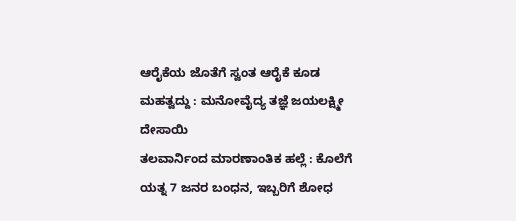ಆರೈಕೆಯ ಜೊತೆಗೆ ಸ್ವಂತ ಆರೈಕೆ ಕೂಡ ಮಹತ್ವದ್ದು : ಮನೋವೈದ್ಯ ತಜ್ಞೆ ಜಯಲಕ್ಷ್ಮೀ ದೇಸಾಯಿ
ತಲವಾರ್ನಿಂದ ಮಾರಣಾಂತಿಕ ಹಲ್ಲೆ : ಕೊಲೆಗೆ ಯತ್ನ 7 ಜನರ ಬಂಧನ, ಇಬ್ಬರಿಗೆ ಶೋಧ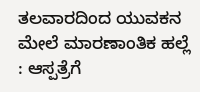ತಲವಾರದಿಂದ ಯುವಕನ ಮೇಲೆ ಮಾರಣಾಂತಿಕ ಹಲ್ಲೆ : ಆಸ್ಪತ್ರೆಗೆ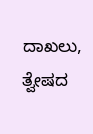ದಾಖಲು, ತ್ವೇಷದ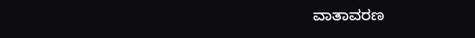ವಾತಾವರಣ